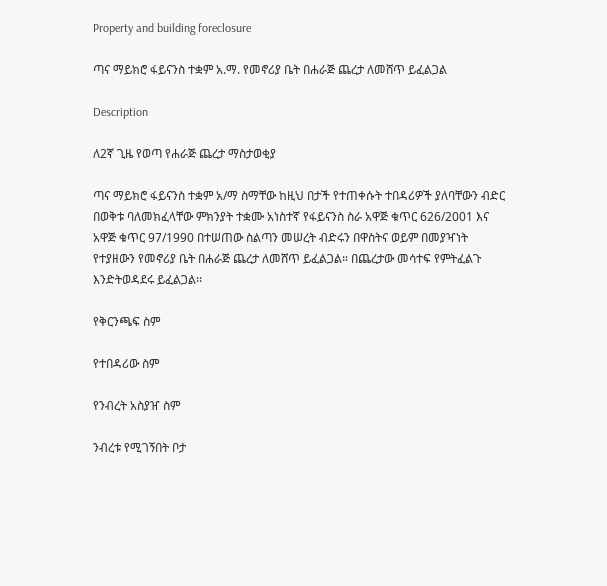Property and building foreclosure

ጣና ማይክሮ ፋይናንስ ተቋም አ.ማ. የመኖሪያ ቤት በሐራጅ ጨረታ ለመሸጥ ይፈልጋል

Description

ለ2ኛ ጊዜ የወጣ የሐራጅ ጨረታ ማስታወቂያ

ጣና ማይክሮ ፋይናንስ ተቋም አ/ማ ስማቸው ከዚህ በታች የተጠቀሱት ተበዳሪዎች ያለባቸውን ብድር በወቅቱ ባለመክፈላቸው ምክንያት ተቋሙ አነስተኛ የፋይናንስ ስራ አዋጅ ቁጥር 626/2001 እና አዋጅ ቁጥር 97/1990 በተሠጠው ስልጣን መሠረት ብድሩን በዋስትና ወይም በመያዣነት የተያዘውን የመኖሪያ ቤት በሐራጅ ጨረታ ለመሸጥ ይፈልጋል። በጨረታው መሳተፍ የምትፈልጉ እንድትወዳደሩ ይፈልጋል፡፡

የቅርንጫፍ ስም

የተበዳሪው ስም

የንብረት አስያዠ ስም

ንብረቱ የሚገኝበት ቦታ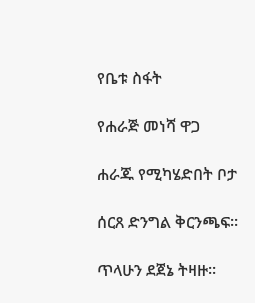የቤቱ ስፋት

የሐራጅ መነሻ ዋጋ

ሐራጁ የሚካሄድበት ቦታ

ሰርጸ ድንግል ቅርንጫፍ፡፡

ጥላሁን ደጀኔ ትዛዙ፡፡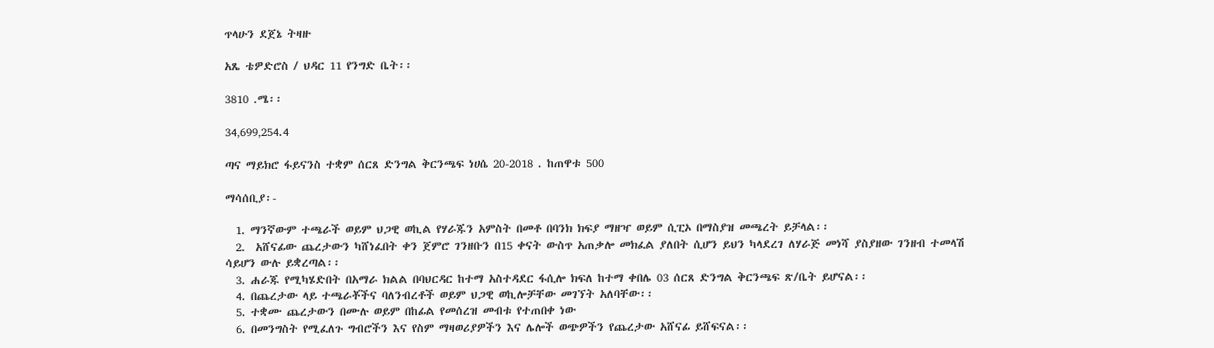ጥላሁን ደጀኔ ትዛዙ

አጼ ቴዎድሮስ / ህዳር 11 የንግድ ቤት፡፡

3810 .ሜ፡፡

34‚699‚254.4

ጣና ማይክሮ ፋይናንስ ተቋም ሰርጸ ድንግል ቅርንጫፍ ነሀሴ 20-2018 . ከጠዋቱ 500

ማሳሰቢያ፡-

  1. ማንኛውም ተጫራች ወይም ህጋዊ ወኪል የሃራጁን አምስት በመቶ በባንክ ክፍያ ማዘዣ ወይም ሲፒኦ በማስያዝ መጫረት ይቻላል፡፡
  2.  አሸናፊው ጨረታውን ካሸነፈበት ቀን ጀምሮ ገንዘቡን በ15 ቀናት ውስጥ አጠቃሎ መክፈል ያለበት ሲሆን ይህን ካላደረገ ለሃራጅ መነሻ ያስያዘው ገንዘብ ተመላሽ ሳይሆን ውሉ ይቋረጣል፡፡
  3. ሐራጁ የሚካሄድበት በአማራ ክልል በባህርዳር ከተማ አስተዳደር ፋሲሎ ክፍለ ከተማ ቀበሌ 03 ሰርጸ ድንግል ቅርንጫፍ ጽ/ቤት ይሆናል፡፡
  4. በጨረታው ላይ ተጫራቾችና ባለንብረቶች ወይም ህጋዊ ወኪሎቻቸው መገኘት አለባቸው፡፡
  5. ተቋሙ ጨረታውን በሙሉ ወይም በከፊል የመሰረዝ መብቱ የተጠበቀ ነው
  6. በመንግስት የሚፈለጉ ግብሮችን እና የስም ማዛወሪያዎችን እና ሌሎች ወጭዎችን የጨረታው አሸናፊ ይሸፍናል፡፡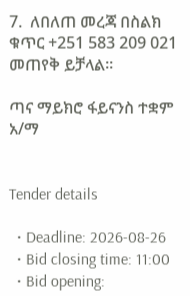7.  ለበለጠ መረጃ በስልክ ቁጥር +251 583 209 021 መጠየቅ ይቻላል፡፡

ጣና ማይክሮ ፋይናንስ ተቋም አ/ማ


Tender details

  • Deadline: 2026-08-26
  • Bid closing time: 11:00
  • Bid opening: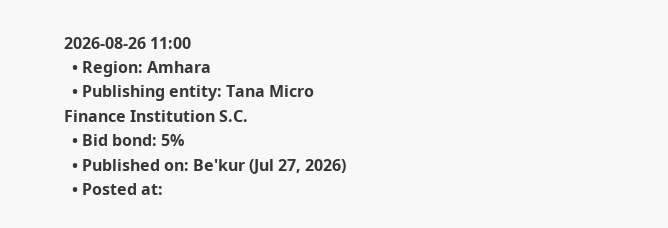2026-08-26 11:00
  • Region: Amhara
  • Publishing entity: Tana Micro Finance Institution S.C.
  • Bid bond: 5%
  • Published on: Be'kur (Jul 27, 2026)
  • Posted at: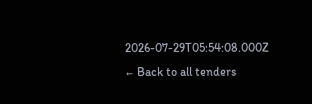2026-07-29T05:54:08.000Z
← Back to all tenders